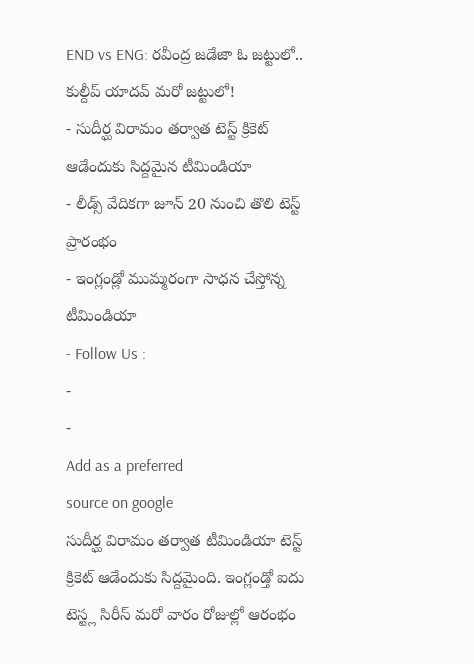END vs ENG: రవీంద్ర జడేజా ఓ జట్టులో.. కుల్దీప్ యాదవ్ మరో జట్టులో!
- సుదీర్ఘ విరామం తర్వాత టెస్ట్ క్రికెట్ ఆడేందుకు సిద్దమైన టీమిండియా
- లీడ్స్ వేదికగా జూన్ 20 నుంచి తొలి టెస్ట్ ప్రారంభం
- ఇంగ్లండ్లో ముమ్మరంగా సాధన చేస్తోన్న టీమిండియా
- Follow Us :
-
-
Add as a preferred
source on google
సుదీర్ఘ విరామం తర్వాత టీమిండియా టెస్ట్ క్రికెట్ ఆడేందుకు సిద్దమైంది. ఇంగ్లండ్తో ఐదు టెస్ట్ల సిరీస్ మరో వారం రోజుల్లో ఆరంభం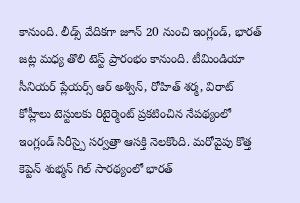కానుంది. లీడ్స్ వేదికగా జూన్ 20 నుంచి ఇంగ్లండ్, భారత్ జట్ల మధ్య తొలి టెస్ట్ ప్రారంభం కానుంది. టీమిండియా సీనియర్ ప్లేయర్స్ ఆర్ అశ్విన్, రోహిత్ శర్మ, విరాట్ కోహ్లీలు టెస్టులకు రిటైర్మెంట్ ప్రకటించిన నేపథ్యంలో ఇంగ్లండ్ సిరీస్పై సర్వత్రా ఆసక్తి నెలకొంది. మరోవైపు కొత్త కెప్టెన్ శుభ్మన్ గిల్ సారథ్యంలో భారత్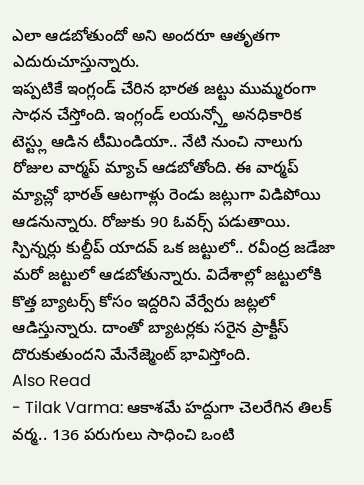ఎలా ఆడబోతుందో అని అందరూ ఆతృతగా ఎదురుచూస్తున్నారు.
ఇప్పటికే ఇంగ్లండ్ చేరిన భారత జట్టు ముమ్మరంగా సాధన చేస్తోంది. ఇంగ్లండ్ లయన్స్తో అనధికారిక టెస్ట్లు ఆడిన టీమిండియా.. నేటి నుంచి నాలుగు రోజుల వార్మప్ మ్యాచ్ ఆడబోతోంది. ఈ వార్మప్ మ్యాచ్లో భారత్ ఆటగాళ్లు రెండు జట్లుగా విడిపోయి ఆడనున్నారు. రోజుకు 90 ఓవర్స్ పడుతాయి. స్పిన్నర్లు కుల్దీప్ యాదవ్ ఒక జట్టులో.. రవీంద్ర జడేజా మరో జట్టులో ఆడబోతున్నారు. విదేశాల్లో జట్టులోకి కొత్త బ్యాటర్స్ కోసం ఇద్దరిని వేర్వేరు జట్లలో ఆడిస్తున్నారు. దాంతో బ్యాటర్లకు సరైన ప్రాక్టీస్ దొరుకుతుందని మేనేజ్మెంట్ భావిస్తోంది.
Also Read
- Tilak Varma: ఆకాశమే హద్దుగా చెలరేగిన తిలక్ వర్మ.. 136 పరుగులు సాధించి ఒంటి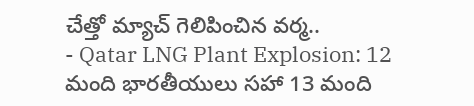చేత్తో మ్యాచ్ గెలిపించిన వర్మ..
- Qatar LNG Plant Explosion: 12 మంది భారతీయులు సహా 13 మంది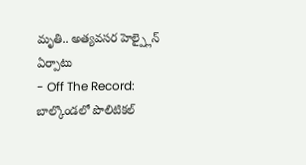మృతి.. అత్యవసర హెల్ప్లైన్ ఏర్పాటు
- Off The Record: బాల్కొండలో పొలిటికల్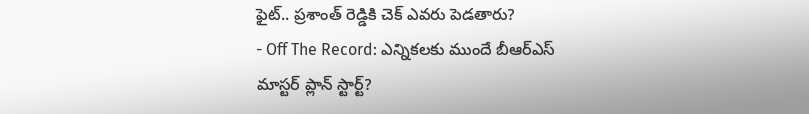ఫైట్.. ప్రశాంత్ రెడ్డికి చెక్ ఎవరు పెడతారు?
- Off The Record: ఎన్నికలకు ముందే బీఆర్ఎస్ మాస్టర్ ప్లాన్ స్టార్ట్?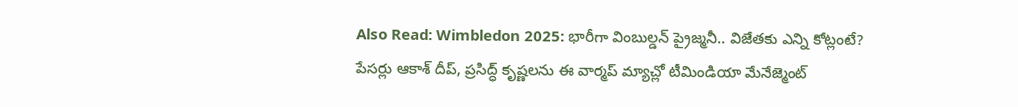Also Read: Wimbledon 2025: భారీగా వింబుల్డన్ ప్రైజ్మనీ.. విజేతకు ఎన్ని కోట్లంటే?
పేసర్లు ఆకాశ్ దీప్, ప్రసిద్ధ్ కృష్ణలను ఈ వార్మప్ మ్యాచ్లో టీమిండియా మేనేజ్మెంట్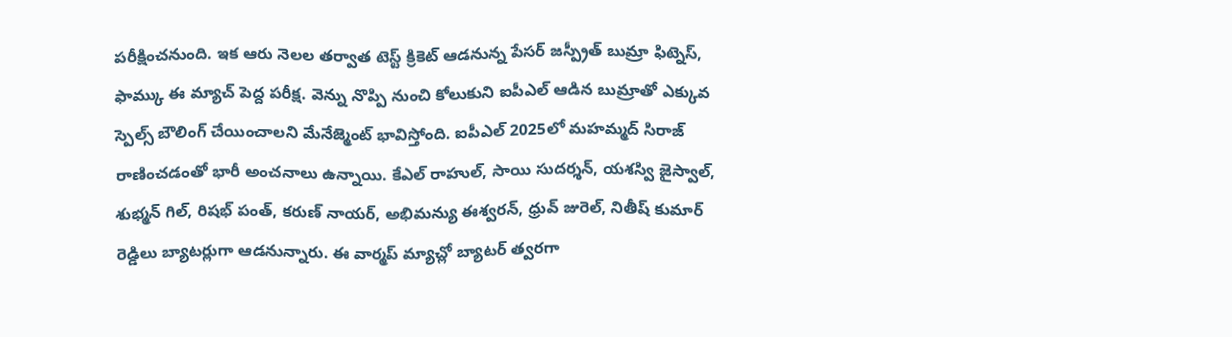పరీక్షించనుంది. ఇక ఆరు నెలల తర్వాత టెస్ట్ క్రికెట్ ఆడనున్న పేసర్ జస్ప్రీత్ బుమ్రా ఫిట్నెస్, ఫామ్కు ఈ మ్యాచ్ పెద్ద పరీక్ష. వెన్ను నొప్పి నుంచి కోలుకుని ఐపీఎల్ ఆడిన బుమ్రాతో ఎక్కువ స్పెల్స్ బౌలింగ్ చేయించాలని మేనేజ్మెంట్ భావిస్తోంది. ఐపీఎల్ 2025లో మహమ్మద్ సిరాజ్ రాణించడంతో భారీ అంచనాలు ఉన్నాయి. కేఎల్ రాహుల్, సాయి సుదర్శన్, యశస్వి జైస్వాల్, శుభ్మన్ గిల్, రిషభ్ పంత్, కరుణ్ నాయర్, అభిమన్యు ఈశ్వరన్, ధ్రువ్ జురెల్, నితీష్ కుమార్ రెడ్డిలు బ్యాటర్లుగా ఆడనున్నారు. ఈ వార్మప్ మ్యాచ్లో బ్యాటర్ త్వరగా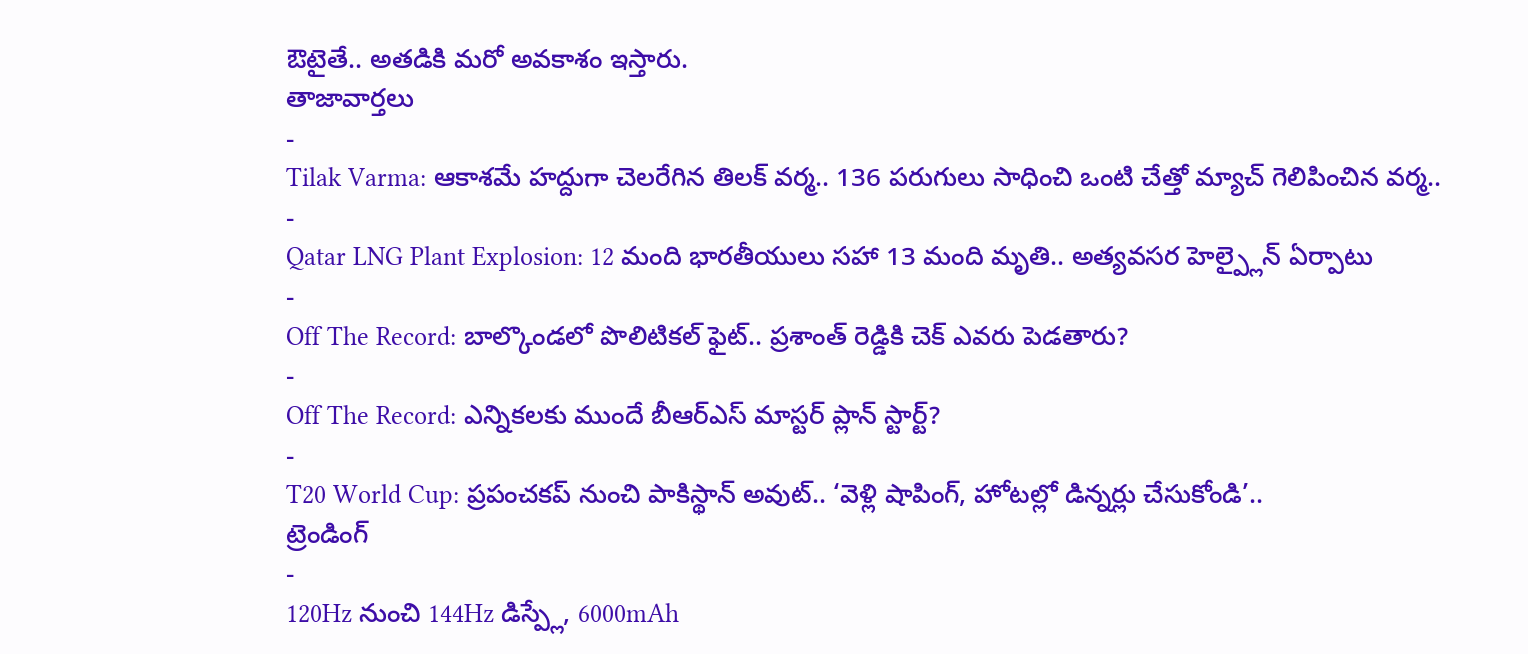ఔటైతే.. అతడికి మరో అవకాశం ఇస్తారు.
తాజావార్తలు
-
Tilak Varma: ఆకాశమే హద్దుగా చెలరేగిన తిలక్ వర్మ.. 136 పరుగులు సాధించి ఒంటి చేత్తో మ్యాచ్ గెలిపించిన వర్మ..
-
Qatar LNG Plant Explosion: 12 మంది భారతీయులు సహా 13 మంది మృతి.. అత్యవసర హెల్ప్లైన్ ఏర్పాటు
-
Off The Record: బాల్కొండలో పొలిటికల్ ఫైట్.. ప్రశాంత్ రెడ్డికి చెక్ ఎవరు పెడతారు?
-
Off The Record: ఎన్నికలకు ముందే బీఆర్ఎస్ మాస్టర్ ప్లాన్ స్టార్ట్?
-
T20 World Cup: ప్రపంచకప్ నుంచి పాకిస్థాన్ అవుట్.. ‘వెళ్లి షాపింగ్, హోటల్లో డిన్నర్లు చేసుకోండి’..
ట్రెండింగ్
-
120Hz నుంచి 144Hz డిస్ప్లే, 6000mAh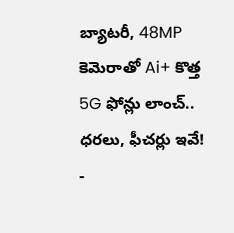బ్యాటరీ, 48MP కెమెరాతో Ai+ కొత్త 5G ఫోన్లు లాంచ్.. ధరలు, ఫీచర్లు ఇవే!
-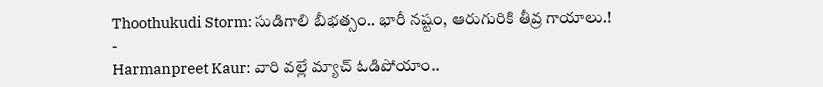Thoothukudi Storm: సుడిగాలి బీభత్సం.. భారీ నష్టం, ఆరుగురికి తీవ్ర గాయాలు.!
-
Harmanpreet Kaur: వారి వల్లే మ్యాచ్ ఓడిపోయాం..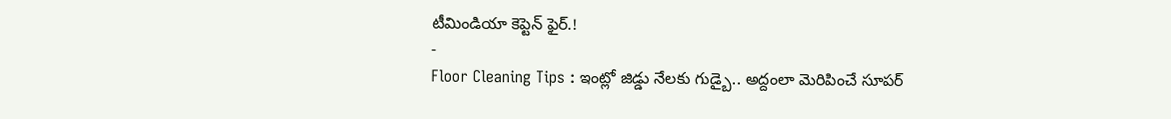టీమిండియా కెప్టెన్ ఫైర్.!
-
Floor Cleaning Tips : ఇంట్లో జిడ్డు నేలకు గుడ్బై.. అద్దంలా మెరిపించే సూపర్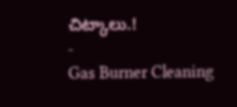చిట్కాలు.!
-
Gas Burner Cleaning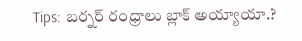Tips: బర్నర్ రంధ్రాలు బ్లాక్ అయ్యాయా.?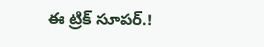ఈ ట్రిక్ సూపర్.!